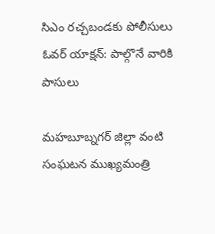సిఎం రచ్చబండకు పోలీసులు ఓవర్ యాక్షన్: పాల్గొనే వారికి పాసులు

మహబూబ్నగర్ జిల్లా వంటి సంఘటన ముఖ్యమంత్రి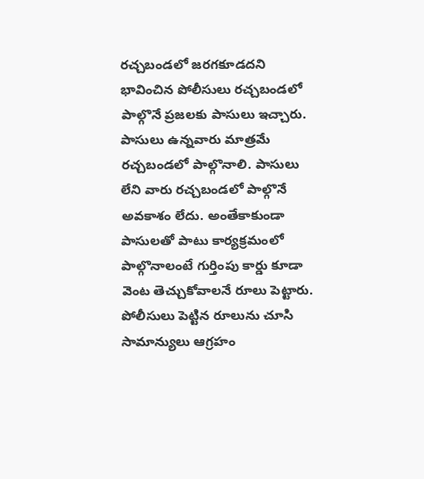రచ్చబండలో జరగకూడదని భావించిన పోలీసులు రచ్చబండలో పాల్గొనే ప్రజలకు పాసులు ఇచ్చారు. పాసులు ఉన్నవారు మాత్రమే రచ్చబండలో పాల్గొనాలి. పాసులు లేని వారు రచ్చబండలో పాల్గొనే అవకాశం లేదు. అంతేకాకుండా పాసులతో పాటు కార్యక్రమంలో పాల్గొనాలంటే గుర్తింపు కార్డు కూడా వెంట తెచ్చుకోవాలనే రూలు పెట్టారు. పోలీసులు పెట్టిన రూలును చూసి సామాన్యులు ఆగ్రహం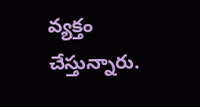వ్యక్తం చేస్తున్నారు.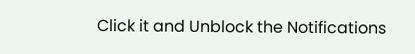Click it and Unblock the Notifications